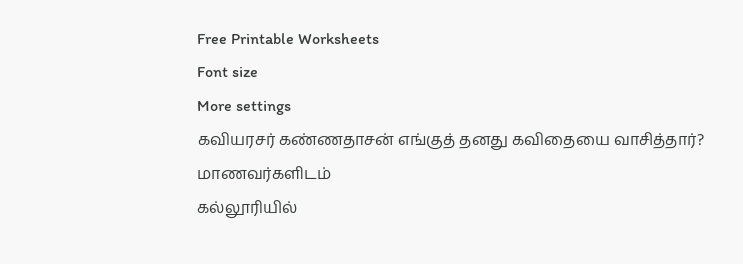Free Printable Worksheets
Font size
More settings
கவியரசர் கண்ணதாசன் எங்குத் தனது கவிதையை வாசித்தார்?
மாணவர்களிடம்
கல்லூரியில்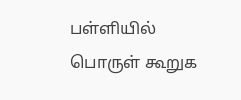பள்ளியில்
பொருள் கூறுக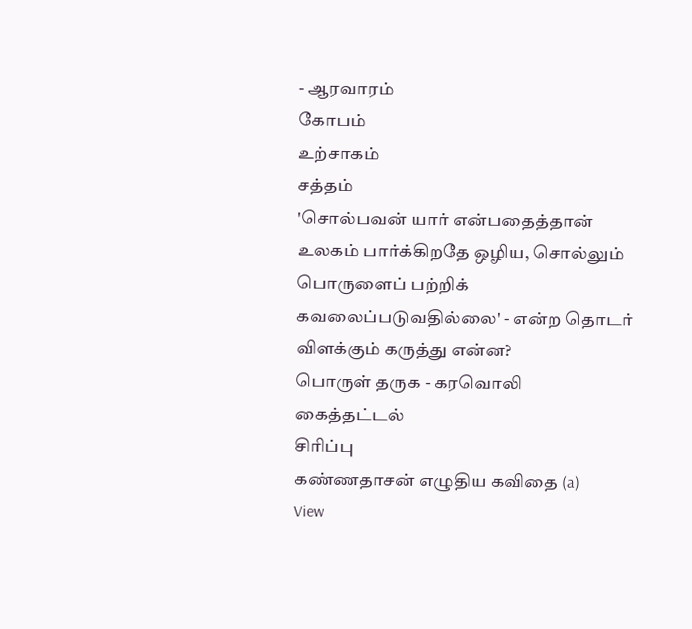- ஆரவாரம்
கோபம்
உற்சாகம்
சத்தம்
'சொல்பவன் யார் என்பதைத்தான் உலகம் பார்க்கிறதே ஒழிய, சொல்லும் பொருளைப் பற்றிக் கவலைப்படுவதில்லை' - என்ற தொடர் விளக்கும் கருத்து என்ன?
பொருள் தருக - கரவொலி
கைத்தட்டல்
சிரிப்பு
கண்ணதாசன் எழுதிய கவிதை (a)
View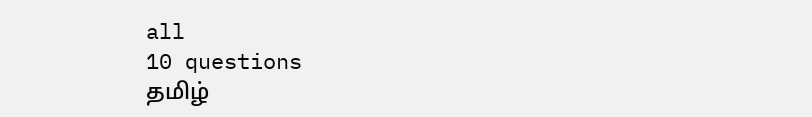all
10 questions
தமிழ்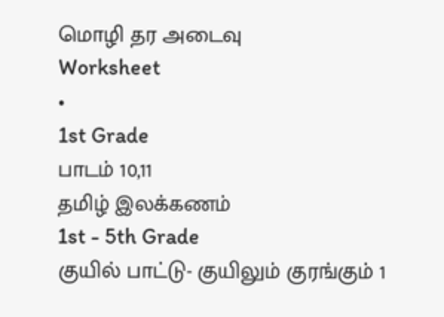மொழி தர அடைவு
Worksheet
•
1st Grade
பாடம் 10,11
தமிழ் இலக்கணம்
1st - 5th Grade
குயில் பாட்டு- குயிலும் குரங்கும் 1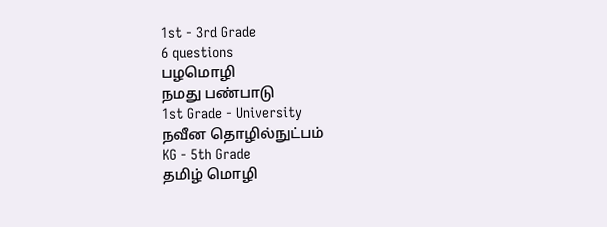1st - 3rd Grade
6 questions
பழமொழி
நமது பண்பாடு
1st Grade - University
நவீன தொழில்நுட்பம்
KG - 5th Grade
தமிழ் மொழி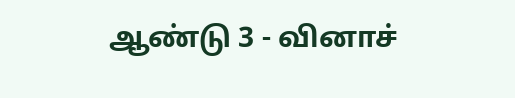ஆண்டு 3 - வினாச்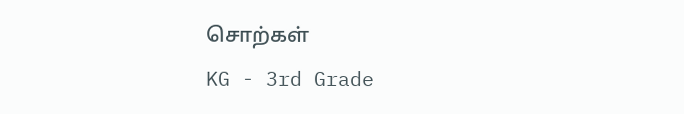சொற்கள்
KG - 3rd Grade